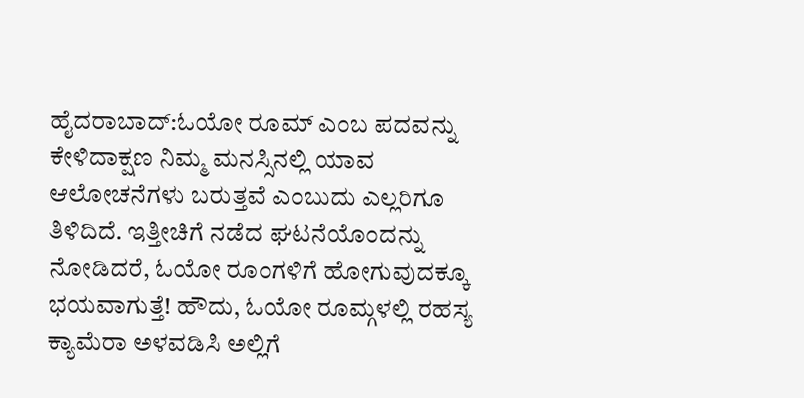ಹೈದರಾಬಾದ್:ಓಯೋ ರೂಮ್ ಎಂಬ ಪದವನ್ನು ಕೇಳಿದಾಕ್ಷಣ ನಿಮ್ಮ ಮನಸ್ಸಿನಲ್ಲಿ ಯಾವ ಆಲೋಚನೆಗಳು ಬರುತ್ತವೆ ಎಂಬುದು ಎಲ್ಲರಿಗೂ ತಿಳಿದಿದೆ. ಇತ್ತೀಚಿಗೆ ನಡೆದ ಘಟನೆಯೊಂದನ್ನು ನೋಡಿದರೆ, ಓಯೋ ರೂಂಗಳಿಗೆ ಹೋಗುವುದಕ್ಕೂ ಭಯವಾಗುತ್ತೆ! ಹೌದು, ಓಯೋ ರೂಮ್ಗಳಲ್ಲಿ ರಹಸ್ಯ ಕ್ಯಾಮೆರಾ ಅಳವಡಿಸಿ ಅಲ್ಲಿಗೆ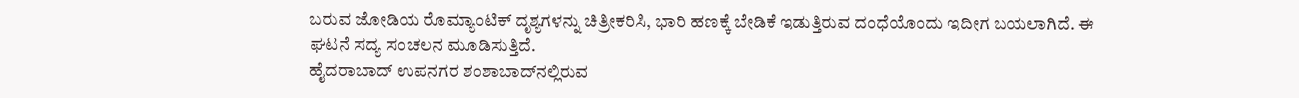ಬರುವ ಜೋಡಿಯ ರೊಮ್ಯಾಂಟಿಕ್ ದೃಶ್ಯಗಳನ್ನು ಚಿತ್ರೀಕರಿಸಿ, ಭಾರಿ ಹಣಕ್ಕೆ ಬೇಡಿಕೆ ಇಡುತ್ತಿರುವ ದಂಧೆಯೊಂದು ಇದೀಗ ಬಯಲಾಗಿದೆ. ಈ ಘಟನೆ ಸದ್ಯ ಸಂಚಲನ ಮೂಡಿಸುತ್ತಿದೆ.
ಹೈದರಾಬಾದ್‌ ಉಪನಗರ ಶಂಶಾಬಾದ್‌ನಲ್ಲಿರುವ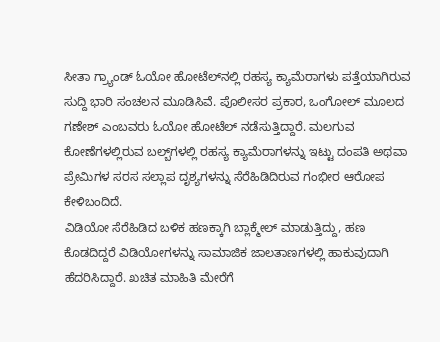ಸೀತಾ ಗ್ರ್ಯಾಂಡ್ ಓಯೋ ಹೋಟೆಲ್‌ನಲ್ಲಿ ರಹಸ್ಯ ಕ್ಯಾಮೆರಾಗಳು ಪತ್ತೆಯಾಗಿರುವ ಸುದ್ದಿ ಭಾರಿ ಸಂಚಲನ ಮೂಡಿಸಿವೆ. ಪೊಲೀಸರ ಪ್ರಕಾರ, ಒಂಗೋಲ್ ಮೂಲದ ಗಣೇಶ್ ಎಂಬವರು ಓಯೋ ಹೋಟೆಲ್ ನಡೆಸುತ್ತಿದ್ದಾರೆ. ಮಲಗುವ ಕೋಣೆಗಳಲ್ಲಿರುವ ಬಲ್ಬ್‌ಗಳಲ್ಲಿ ರಹಸ್ಯ ಕ್ಯಾಮೆರಾಗಳನ್ನು ಇಟ್ಟು ದಂಪತಿ ಅಥವಾ ಪ್ರೇಮಿಗಳ ಸರಸ ಸಲ್ಲಾಪ ದೃಶ್ಯಗಳನ್ನು ಸೆರೆಹಿಡಿದಿರುವ ಗಂಭೀರ ಆರೋಪ ಕೇಳಿಬಂದಿದೆ.
ವಿಡಿಯೋ ಸೆರೆಹಿಡಿದ ಬಳಿಕ ಹಣಕ್ಕಾಗಿ ಬ್ಲಾಕ್ಮೇಲ್ ಮಾಡುತ್ತಿದ್ದು, ಹಣ ಕೊಡದಿದ್ದರೆ ವಿಡಿಯೋಗಳನ್ನು ಸಾಮಾಜಿಕ ಜಾಲತಾಣಗಳಲ್ಲಿ ಹಾಕುವುದಾಗಿ ಹೆದರಿಸಿದ್ದಾರೆ. ಖಚಿತ ಮಾಹಿತಿ ಮೇರೆಗೆ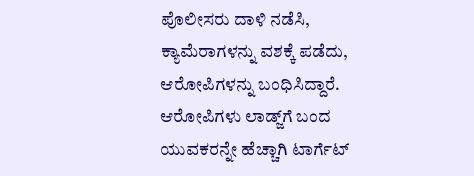ಪೊಲೀಸರು ದಾಳಿ ನಡೆಸಿ, ಕ್ಯಾಮೆರಾಗಳನ್ನು ವಶಕ್ಕೆ ಪಡೆದು, ಆರೋಪಿಗಳನ್ನು ಬಂಧಿಸಿದ್ದಾರೆ. ಆರೋಪಿಗಳು ಲಾಡ್ಜ್‌ಗೆ ಬಂದ ಯುವಕರನ್ನೇ ಹೆಚ್ಚಾಗಿ ಟಾರ್ಗೆಟ್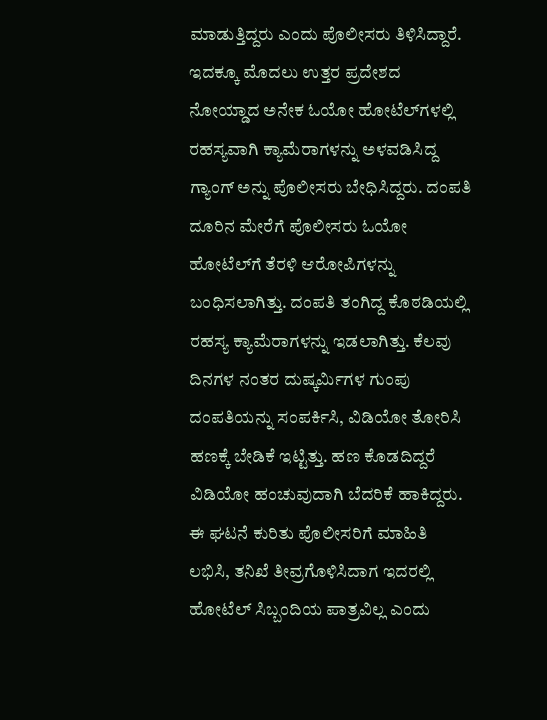ಮಾಡುತ್ತಿದ್ದರು ಎಂದು ಪೊಲೀಸರು ತಿಳಿಸಿದ್ದಾರೆ.
ಇದಕ್ಕೂ ಮೊದಲು ಉತ್ತರ ಪ್ರದೇಶದ ನೋಯ್ಡಾದ ಅನೇಕ ಓಯೋ ಹೋಟೆಲ್‌ಗಳಲ್ಲಿ ರಹಸ್ಯವಾಗಿ ಕ್ಯಾಮೆರಾಗಳನ್ನು ಅಳವಡಿಸಿದ್ದ ಗ್ಯಾಂಗ್ ಅನ್ನು ಪೊಲೀಸರು ಬೇಧಿಸಿದ್ದರು. ದಂಪತಿ ದೂರಿನ ಮೇರೆಗೆ ಪೊಲೀಸರು ಓಯೋ ಹೋಟೆಲ್‌ಗೆ ತೆರಳಿ ಆರೋಪಿಗಳನ್ನು ಬಂಧಿಸಲಾಗಿತ್ತು. ದಂಪತಿ ತಂಗಿದ್ದ ಕೊಠಡಿಯಲ್ಲಿ ರಹಸ್ಯ ಕ್ಯಾಮೆರಾಗಳನ್ನು ಇಡಲಾಗಿತ್ತು. ಕೆಲವು ದಿನಗಳ ನಂತರ ದುಷ್ಕರ್ಮಿಗಳ ಗುಂಪು ದಂಪತಿಯನ್ನು ಸಂಪರ್ಕಿಸಿ, ವಿಡಿಯೋ ತೋರಿಸಿ ಹಣಕ್ಕೆ ಬೇಡಿಕೆ ಇಟ್ಟಿತ್ತು. ಹಣ ಕೊಡದಿದ್ದರೆ ವಿಡಿಯೋ ಹಂಚುವುದಾಗಿ ಬೆದರಿಕೆ ಹಾಕಿದ್ದರು.
ಈ ಘಟನೆ ಕುರಿತು ಪೊಲೀಸರಿಗೆ ಮಾಹಿತಿ ಲಭಿಸಿ, ತನಿಖೆ ತೀವ್ರಗೊಳಿಸಿದಾಗ ಇದರಲ್ಲಿ ಹೋಟೆಲ್ ಸಿಬ್ಬಂದಿಯ ಪಾತ್ರವಿಲ್ಲ ಎಂದು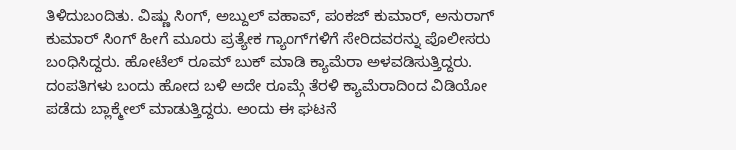ತಿಳಿದುಬಂದಿತು. ವಿಷ್ಣು ಸಿಂಗ್, ಅಬ್ದುಲ್ ವಹಾವ್, ಪಂಕಜ್ ಕುಮಾರ್, ಅನುರಾಗ್ ಕುಮಾರ್ ಸಿಂಗ್ ಹೀಗೆ ಮೂರು ಪ್ರತ್ಯೇಕ ಗ್ಯಾಂಗ್‌ಗಳಿಗೆ ಸೇರಿದವರನ್ನು ಪೊಲೀಸರು ಬಂಧಿಸಿದ್ದರು. ಹೋಟೆಲ್ ರೂಮ್ ಬುಕ್ ಮಾಡಿ ಕ್ಯಾಮೆರಾ ಅಳವಡಿಸುತ್ತಿದ್ದರು. ದಂಪತಿಗಳು ಬಂದು ಹೋದ ಬಳಿ ಅದೇ ರೂಮ್ಗೆ ತೆರಳಿ ಕ್ಯಾಮೆರಾದಿಂದ ವಿಡಿಯೋ ಪಡೆದು ಬ್ಲಾಕ್ಮೇಲ್ ಮಾಡುತ್ತಿದ್ದರು. ಅಂದು ಈ ಘಟನೆ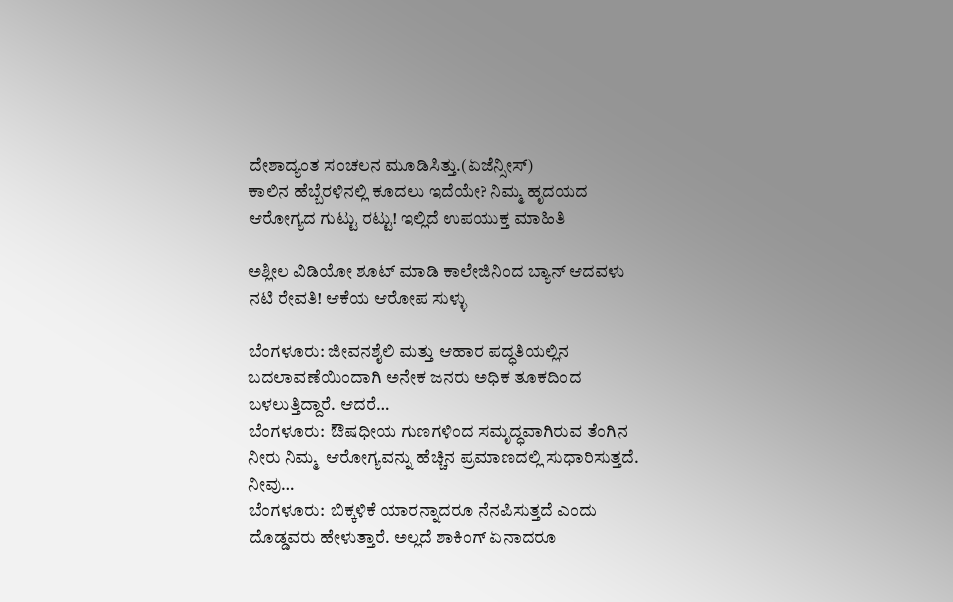ದೇಶಾದ್ಯಂತ ಸಂಚಲನ ಮೂಡಿಸಿತ್ತು.(ಏಜೆನ್ಸೀಸ್)
ಕಾಲಿನ ಹೆಬ್ಬೆರಳಿನಲ್ಲಿ ಕೂದಲು ಇದೆಯೇ? ನಿಮ್ಮ ಹೃದಯದ ಆರೋಗ್ಯದ ಗುಟ್ಟು ರಟ್ಟು! ಇಲ್ಲಿದೆ ಉಪಯುಕ್ತ ಮಾಹಿತಿ

ಅಶ್ಲೀಲ ವಿಡಿಯೋ ಶೂಟ್ ಮಾಡಿ ಕಾಲೇಜಿನಿಂದ ಬ್ಯಾನ್ ಆದವಳು ನಟಿ ರೇವತಿ! ಆಕೆಯ ಆರೋಪ ಸುಳ್ಳು

ಬೆಂಗಳೂರು: ಜೀವನಶೈಲಿ ಮತ್ತು ಆಹಾರ ಪದ್ಧತಿಯಲ್ಲಿನ ಬದಲಾವಣೆಯಿಂದಾಗಿ ಅನೇಕ ಜನರು ಅಧಿಕ ತೂಕದಿಂದ ಬಳಲುತ್ತಿದ್ದಾರೆ. ಆದರೆ…
ಬೆಂಗಳೂರು:  ಔಷಧೀಯ ಗುಣಗಳಿಂದ ಸಮೃದ್ಧವಾಗಿರುವ ತೆಂಗಿನ ನೀರು ನಿಮ್ಮ  ಆರೋಗ್ಯವನ್ನು ಹೆಚ್ಚಿನ ಪ್ರಮಾಣದಲ್ಲಿ ಸುಧಾರಿಸುತ್ತದೆ. ನೀವು…
ಬೆಂಗಳೂರು:  ಬಿಕ್ಕಳಿಕೆ ಯಾರನ್ನಾದರೂ ನೆನಪಿಸುತ್ತದೆ ಎಂದು ದೊಡ್ಡವರು ಹೇಳುತ್ತಾರೆ. ಅಲ್ಲದೆ ಶಾಕಿಂಗ್ ಏನಾದರೂ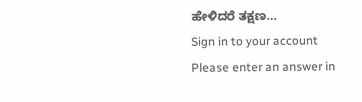ಹೇಳಿದರೆ ತಕ್ಷಣ…
Sign in to your account
Please enter an answer in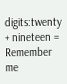digits:twenty + nineteen =
Remember me